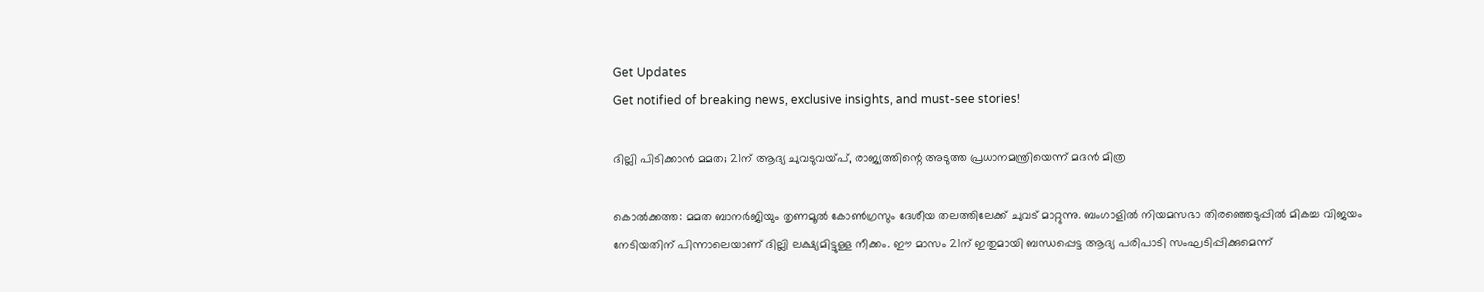Get Updates
Get notified of breaking news, exclusive insights, and must-see stories!

ദില്ലി പിടിക്കാന്‍ മമത; 21ന് ആദ്യ ചുവടുവയ്പ്, രാജ്യത്തിന്റെ അടുത്ത പ്രധാനമന്ത്രിയെന്ന് മദന്‍ മിത്ര

കൊല്‍ക്കത്ത: മമത ബാനര്‍ജിയും തൃണമൂല്‍ കോണ്‍ഗ്രസും ദേശീയ തലത്തിലേക്ക് ചുവട് മാറ്റുന്നു. ബംഗാളില്‍ നിയമസഭാ തിരഞ്ഞെടുപ്പില്‍ മികച്ച വിജയം നേടിയതിന് പിന്നാലെയാണ് ദില്ലി ലക്ഷ്യമിട്ടുള്ള നീക്കം. ഈ മാസം 21ന് ഇതുമായി ബന്ധപ്പെട്ട ആദ്യ പരിപാടി സംഘടിപ്പിക്കുമെന്ന്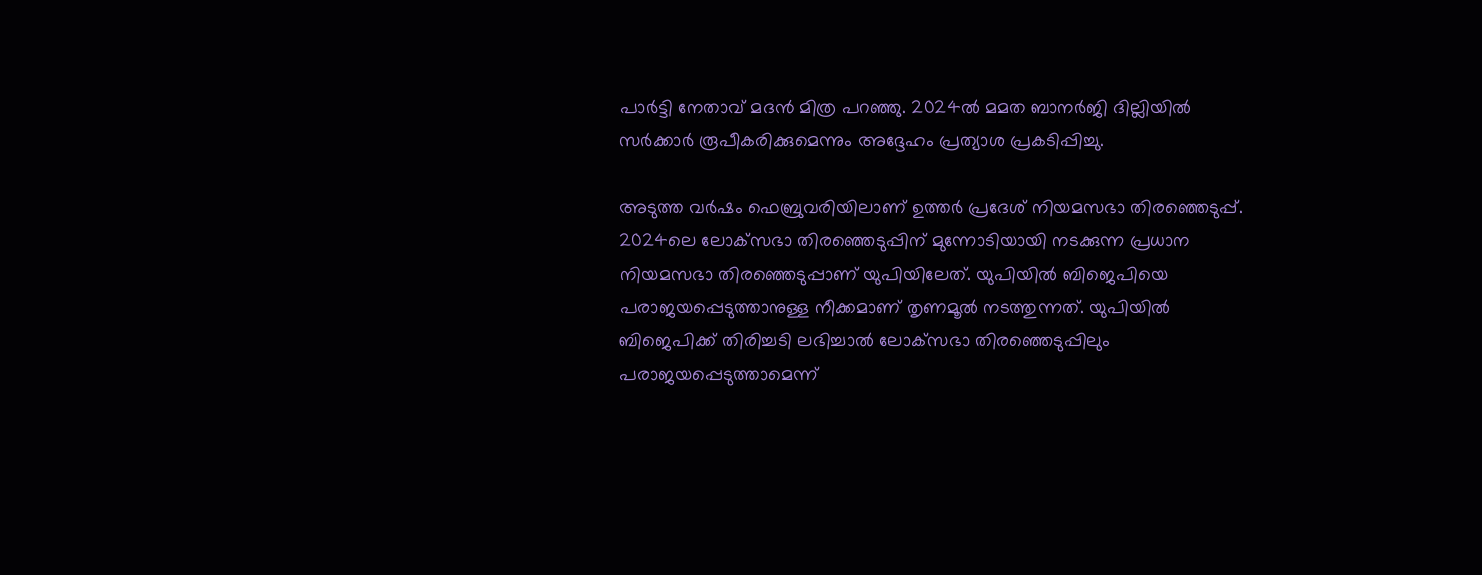പാര്‍ട്ടി നേതാവ് മദന്‍ മിത്ര പറഞ്ഞു. 2024ല്‍ മമത ബാനര്‍ജി ദില്ലിയില്‍ സര്‍ക്കാര്‍ രൂപീകരിക്കുമെന്നും അദ്ദേഹം പ്രത്യാശ പ്രകടിപ്പിച്ചു.

അടുത്ത വര്‍ഷം ഫെബ്രുവരിയിലാണ് ഉത്തര്‍ പ്രദേശ് നിയമസഭാ തിരഞ്ഞെടുപ്പ്. 2024ലെ ലോക്‌സഭാ തിരഞ്ഞെടുപ്പിന് മുന്നോടിയായി നടക്കുന്ന പ്രധാന നിയമസഭാ തിരഞ്ഞെടുപ്പാണ് യുപിയിലേത്. യുപിയില്‍ ബിജെപിയെ പരാജയപ്പെടുത്താനുള്ള നീക്കമാണ് തൃണമൂല്‍ നടത്തുന്നത്. യുപിയില്‍ ബിജെപിക്ക് തിരിച്ചടി ലഭിച്ചാല്‍ ലോക്‌സഭാ തിരഞ്ഞെടുപ്പിലും പരാജയപ്പെടുത്താമെന്ന്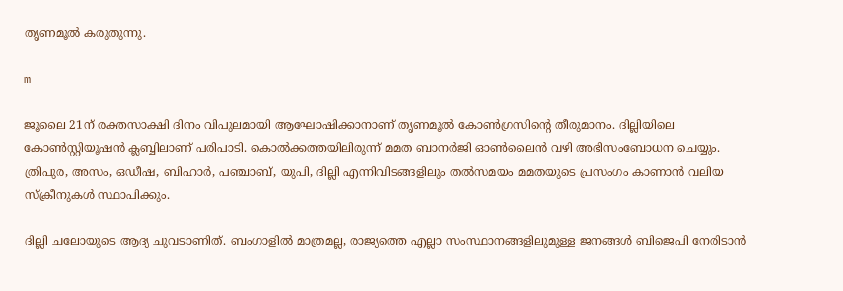തൃണമൂല്‍ കരുതുന്നു.

m

ജൂലൈ 21ന് രക്തസാക്ഷി ദിനം വിപുലമായി ആഘോഷിക്കാനാണ് തൃണമൂല്‍ കോണ്‍ഗ്രസിന്റെ തീരുമാനം. ദില്ലിയിലെ കോണ്‍സ്റ്റിയൂഷന്‍ ക്ലബ്ബിലാണ് പരിപാടി. കൊല്‍ക്കത്തയിലിരുന്ന് മമത ബാനര്‍ജി ഓണ്‍ലൈന്‍ വഴി അഭിസംബോധന ചെയ്യും. ത്രിപുര, അസം, ഒഡീഷ, ബിഹാര്‍, പഞ്ചാബ്, യുപി, ദില്ലി എന്നിവിടങ്ങളിലും തല്‍സമയം മമതയുടെ പ്രസംഗം കാണാന്‍ വലിയ സ്ക്രീനുകള്‍ സ്ഥാപിക്കും.

ദില്ലി ചലോയുടെ ആദ്യ ചുവടാണിത്. ബംഗാളില്‍ മാത്രമല്ല, രാജ്യത്തെ എല്ലാ സംസ്ഥാനങ്ങളിലുമുള്ള ജനങ്ങള്‍ ബിജെപി നേരിടാന്‍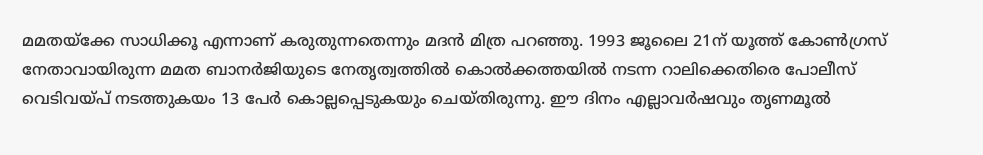മമതയ്‌ക്കേ സാധിക്കൂ എന്നാണ് കരുതുന്നതെന്നും മദന്‍ മിത്ര പറഞ്ഞു. 1993 ജൂലൈ 21ന് യൂത്ത് കോണ്‍ഗ്രസ് നേതാവായിരുന്ന മമത ബാനര്‍ജിയുടെ നേതൃത്വത്തില്‍ കൊല്‍ക്കത്തയില്‍ നടന്ന റാലിക്കെതിരെ പോലീസ് വെടിവയ്പ് നടത്തുകയം 13 പേര്‍ കൊല്ലപ്പെടുകയും ചെയ്തിരുന്നു. ഈ ദിനം എല്ലാവര്‍ഷവും തൃണമൂല്‍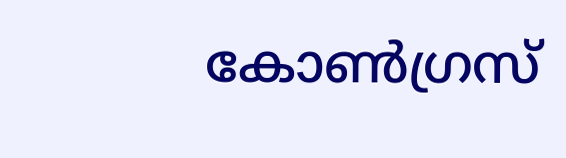കോണ്‍ഗ്രസ്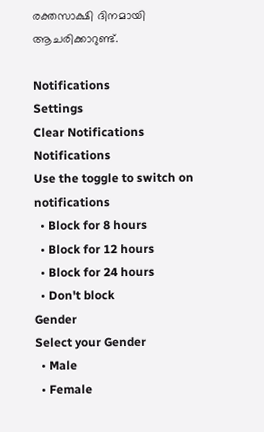രക്തസാക്ഷി ദിനമായി ആചരിക്കാറുണ്ട്.

Notifications
Settings
Clear Notifications
Notifications
Use the toggle to switch on notifications
  • Block for 8 hours
  • Block for 12 hours
  • Block for 24 hours
  • Don't block
Gender
Select your Gender
  • Male
  • Female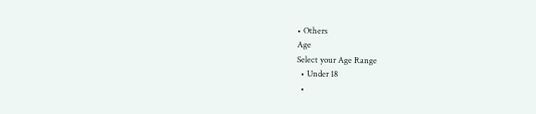• Others
Age
Select your Age Range
  • Under 18
  •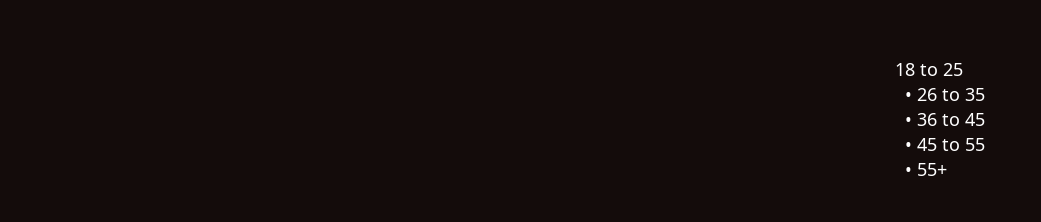18 to 25
  • 26 to 35
  • 36 to 45
  • 45 to 55
  • 55+